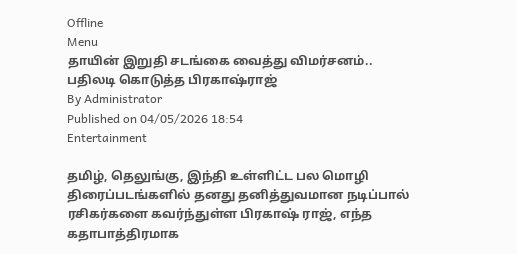Offline
Menu
தாயின் இறுதி சடங்கை வைத்து விமர்சனம்.. பதிலடி கொடுத்த பிரகாஷ்ராஜ்
By Administrator
Published on 04/05/2026 18:54
Entertainment

தமிழ், தெலுங்கு, இந்தி உள்ளிட்ட பல மொழி திரைப்படங்களில் தனது தனித்துவமான நடிப்பால் ரசிகர்களை கவர்ந்துள்ள பிரகாஷ் ராஜ், எந்த கதாபாத்திரமாக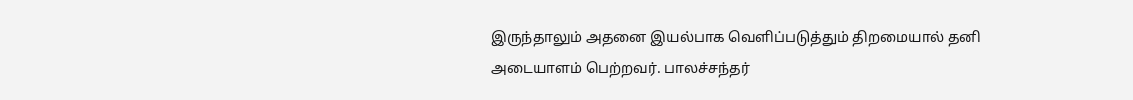இருந்தாலும் அதனை இயல்பாக வெளிப்படுத்தும் திறமையால் தனி அடையாளம் பெற்றவர். பாலச்சந்தர்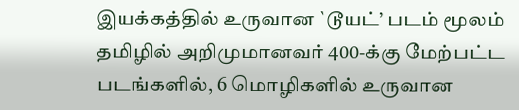இயக்கத்தில் உருவான `டூயட்’ படம் மூலம் தமிழில் அறிமுமானவர் 400-க்கு மேற்பட்ட படங்களில், 6 மொழிகளில் உருவான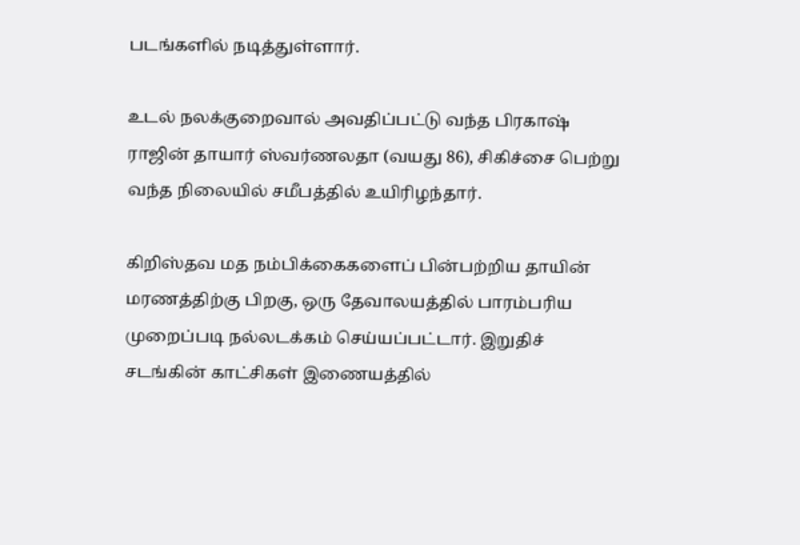படங்களில் நடித்துள்ளார்.

உடல் நலக்குறைவால் அவதிப்பட்டு வந்த பிரகாஷ் ராஜின் தாயார் ஸ்வர்ணலதா (வயது 86), சிகிச்சை பெற்று வந்த நிலையில் சமீபத்தில் உயிரிழந்தார்.

கிறிஸ்தவ மத நம்பிக்கைகளைப் பின்பற்றிய தாயின் மரணத்திற்கு பிறகு, ஒரு தேவாலயத்தில் பாரம்பரிய முறைப்படி நல்லடக்கம் செய்யப்பட்டார். இறுதிச் சடங்கின் காட்சிகள் இணையத்தில்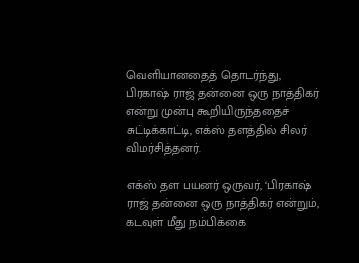வெளியானதைத் தொடர்ந்து, பிரகாஷ் ராஜ் தன்னை ஒரு நாத்திகர் என்று முன்பு கூறியிருந்ததைச் சுட்டிக்காட்டி, எக்ஸ் தளத்தில் சிலர் விமர்சித்தனர்.

எக்ஸ் தள பயனர் ஒருவர், ‘பிரகாஷ் ராஜ் தன்னை ஒரு நாத்திகர் என்றும், கடவுள் மீது நம்பிக்கை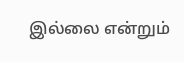இல்லை என்றும்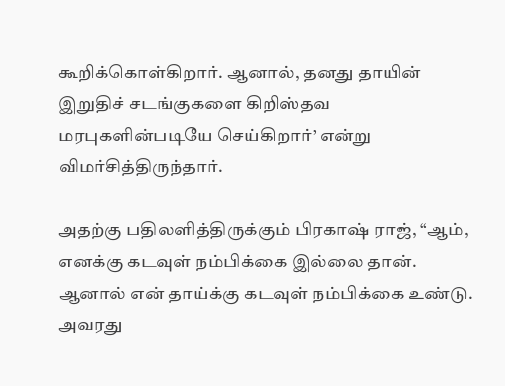கூறிக்கொள்கிறார். ஆனால், தனது தாயின் இறுதிச் சடங்குகளை கிறிஸ்தவ மரபுகளின்படியே செய்கிறார்’ என்று விமர்சித்திருந்தார்.

அதற்கு பதிலளித்திருக்கும் பிரகாஷ் ராஜ், “ஆம், எனக்கு கடவுள் நம்பிக்கை இல்லை தான். ஆனால் என் தாய்க்கு கடவுள் நம்பிக்கை உண்டு. அவரது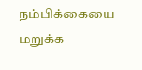நம்பிக்கையை மறுக்க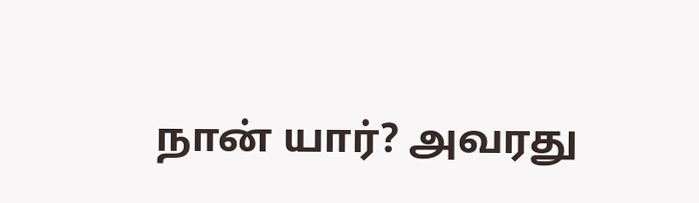நான் யார்? அவரது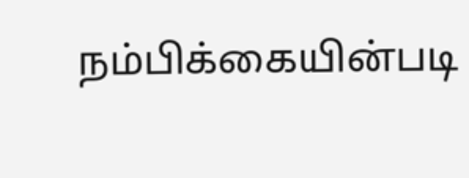நம்பிக்கையின்படி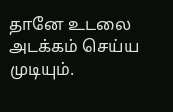தானே உடலை அடக்கம் செய்ய முடியும்.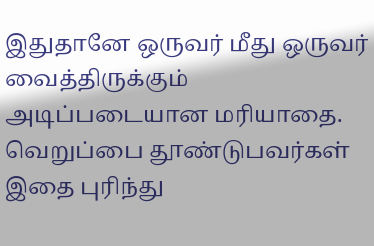இதுதானே ஒருவர் மீது ஒருவர் வைத்திருக்கும் அடிப்படையான மரியாதை. வெறுப்பை தூண்டுபவர்கள் இதை புரிந்து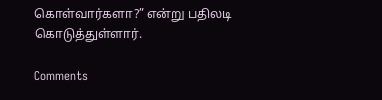கொள்வார்களா?” என்று பதிலடி கொடுத்துள்ளார்.

Comments